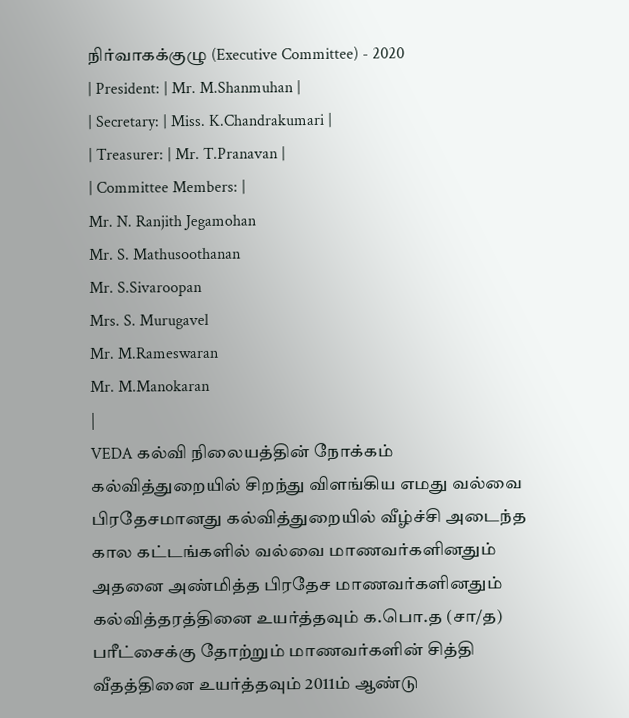நிர்வாகக்குழு (Executive Committee) - 2020
| President: | Mr. M.Shanmuhan |
| Secretary: | Miss. K.Chandrakumari |
| Treasurer: | Mr. T.Pranavan |
| Committee Members: |
Mr. N. Ranjith Jegamohan
Mr. S. Mathusoothanan
Mr. S.Sivaroopan
Mrs. S. Murugavel
Mr. M.Rameswaran
Mr. M.Manokaran
|
VEDA கல்வி நிலையத்தின் நோக்கம்
கல்வித்துறையில் சிறந்து விளங்கிய எமது வல்வை பிரதேசமானது கல்வித்துறையில் வீழ்ச்சி அடைந்த கால கட்டங்களில் வல்வை மாணவர்களினதும் அதனை அண்மித்த பிரதேச மாணவர்களினதும் கல்வித்தரத்தினை உயர்த்தவும் க.பொ.த (சா/த) பரீட்சைக்கு தோற்றும் மாணவர்களின் சித்தி வீதத்தினை உயர்த்தவும் 2011ம் ஆண்டு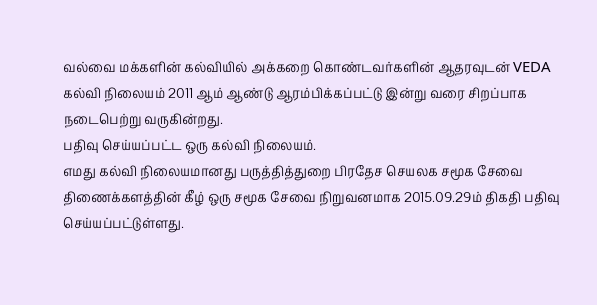வல்வை மக்களின் கல்வியில் அக்கறை கொண்டவர்களின் ஆதரவுடன் VEDA கல்வி நிலையம் 2011 ஆம் ஆண்டு ஆரம்பிக்கப்பட்டு இன்று வரை சிறப்பாக நடைபெற்று வருகின்றது.
பதிவு செய்யப்பட்ட ஒரு கல்வி நிலையம்.
எமது கல்வி நிலையமானது பருத்தித்துறை பிரதேச செயலக சமூக சேவை திணைக்களத்தின் கீழ் ஒரு சமூக சேவை நிறுவனமாக 2015.09.29ம் திகதி பதிவு செய்யப்பட்டுள்ளது.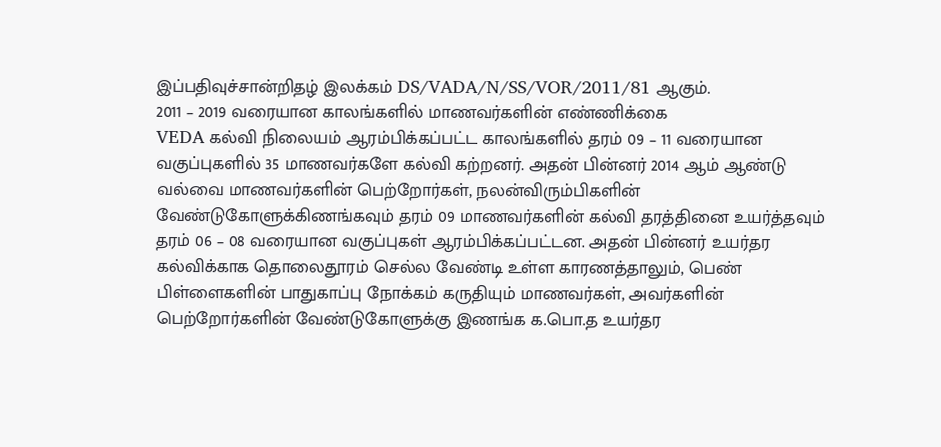இப்பதிவுச்சான்றிதழ் இலக்கம் DS/VADA/N/SS/VOR/2011/81 ஆகும்.
2011 – 2019 வரையான காலங்களில் மாணவர்களின் எண்ணிக்கை
VEDA கல்வி நிலையம் ஆரம்பிக்கப்பட்ட காலங்களில் தரம் 09 – 11 வரையான வகுப்புகளில் 35 மாணவர்களே கல்வி கற்றனர். அதன் பின்னர் 2014 ஆம் ஆண்டு வல்வை மாணவர்களின் பெற்றோர்கள், நலன்விரும்பிகளின் வேண்டுகோளுக்கிணங்கவும் தரம் 09 மாணவர்களின் கல்வி தரத்தினை உயர்த்தவும் தரம் 06 – 08 வரையான வகுப்புகள் ஆரம்பிக்கப்பட்டன. அதன் பின்னர் உயர்தர கல்விக்காக தொலைதூரம் செல்ல வேண்டி உள்ள காரணத்தாலும், பெண் பிள்ளைகளின் பாதுகாப்பு நோக்கம் கருதியும் மாணவர்கள், அவர்களின் பெற்றோர்களின் வேண்டுகோளுக்கு இணங்க க.பொ.த உயர்தர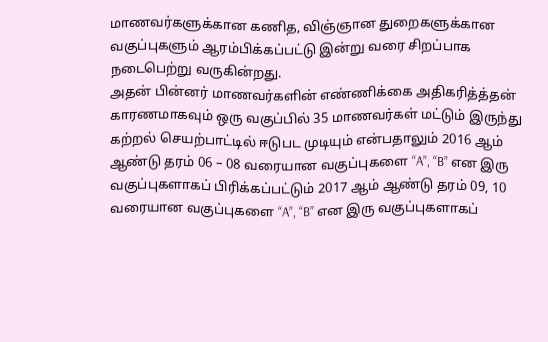மாணவர்களுக்கான கணித, விஞ்ஞான துறைகளுக்கான வகுப்புகளும் ஆரம்பிக்கப்பட்டு இன்று வரை சிறப்பாக நடைபெற்று வருகின்றது.
அதன் பின்னர் மாணவர்களின் எண்ணிக்கை அதிகரித்த்தன் காரணமாகவும் ஒரு வகுப்பில் 35 மாணவர்கள் மட்டும் இருந்து கற்றல் செயற்பாட்டில் ஈடுபட முடியும் என்பதாலும் 2016 ஆம் ஆண்டு தரம் 06 – 08 வரையான வகுப்புகளை “A”, “B” என இரு வகுப்புகளாகப் பிரிக்கப்பட்டும் 2017 ஆம் ஆண்டு தரம் 09, 10 வரையான வகுப்புகளை “A”, “B” என இரு வகுப்புகளாகப்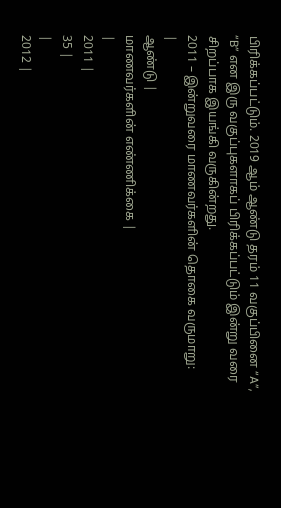பிரிக்கப்பட்டும். 2019 ஆம் ஆண்டு தரம் 11 வகுப்பினை “A”, “B” என இரு வகுப்புகளாகப் பிரிக்கப்பட்டும் இன்று வரை சிறப்பாக இயங்கி வருகின்றது.
2011 – இன்றுவரை மாணவர்களின் தொகை வருமாறு:
|
ஆண்டு |
மாணவர்களின் எண்ணிக்கை |
|
2011 |
35 |
|
2012 |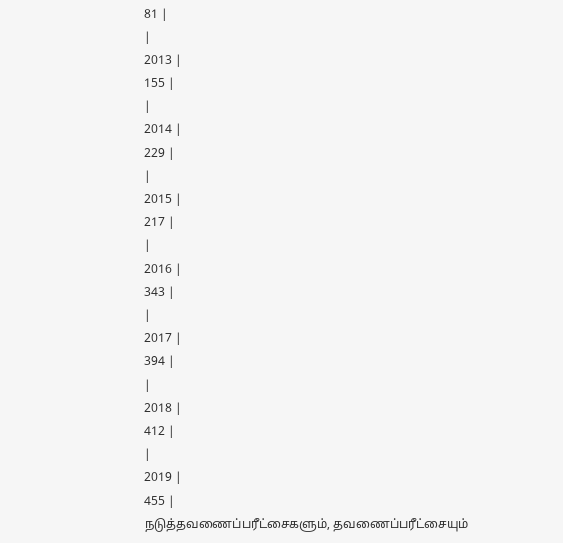81 |
|
2013 |
155 |
|
2014 |
229 |
|
2015 |
217 |
|
2016 |
343 |
|
2017 |
394 |
|
2018 |
412 |
|
2019 |
455 |
நடுத்தவணைப்பரீட்சைகளும், தவணைப்பரீட்சையும்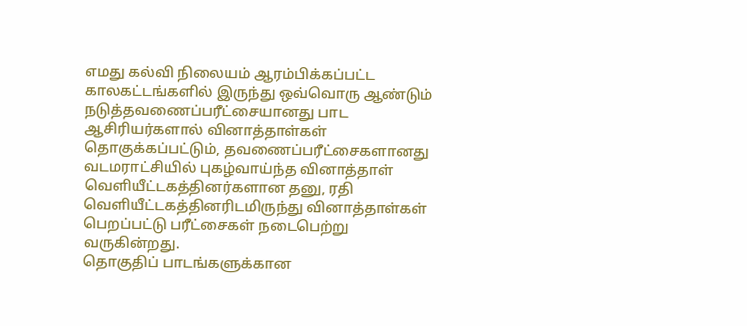எமது கல்வி நிலையம் ஆரம்பிக்கப்பட்ட காலகட்டங்களில் இருந்து ஒவ்வொரு ஆண்டும் நடுத்தவணைப்பரீட்சையானது பாட ஆசிரியர்களால் வினாத்தாள்கள் தொகுக்கப்பட்டும், தவணைப்பரீட்சைகளானது வடமராட்சியில் புகழ்வாய்ந்த வினாத்தாள் வெளியீட்டகத்தினர்களான தனு, ரதி வெளியீட்டகத்தினரிடமிருந்து வினாத்தாள்கள் பெறப்பட்டு பரீட்சைகள் நடைபெற்று வருகின்றது.
தொகுதிப் பாடங்களுக்கான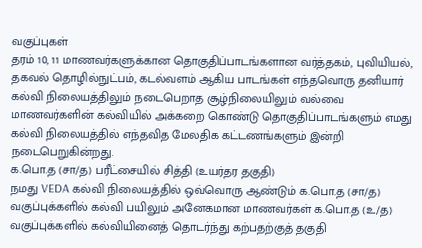வகுப்புகள்
தரம் 10, 11 மாணவர்களுக்கான தொகுதிப்பாடங்களான வர்த்தகம், புவியியல், தகவல் தொழில்நுட்பம், கடல்வளம் ஆகிய பாடங்கள் எந்தவொரு தனியார் கல்வி நிலையத்திலும் நடைபெறாத சூழ்நிலையிலும் வல்வை மாணவர்களின் கல்வியில் அக்கறை கொண்டு தொகுதிப்பாடங்களும் எமது கல்வி நிலையத்தில் எந்தவித மேலதிக கட்டணங்களும் இன்றி நடைபெறுகின்றது.
க.பொ.த (சா/த) பரீட்சையில் சித்தி (உயர்தர தகுதி)
நமது VEDA கல்வி நிலையத்தில் ஒவ்வொரு ஆண்டும் க.பொ.த (சா/த) வகுப்புக்களில் கல்வி பயிலும் அனேகமான மாணவர்கள் க.பொ.த (உ/த) வகுப்புக்களில் கல்வியினைத் தொடர்ந்து கற்பதற்குத் தகுதி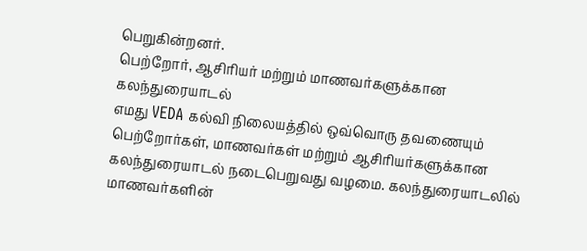பெறுகின்றனர்.
பெற்றோர், ஆசிரியர் மற்றும் மாணவர்களுக்கான கலந்துரையாடல்
எமது VEDA கல்வி நிலையத்தில் ஒவ்வொரு தவணையும் பெற்றோர்கள், மாணவர்கள் மற்றும் ஆசிரியர்களுக்கான கலந்துரையாடல் நடைபெறுவது வழமை. கலந்துரையாடலில் மாணவர்களின்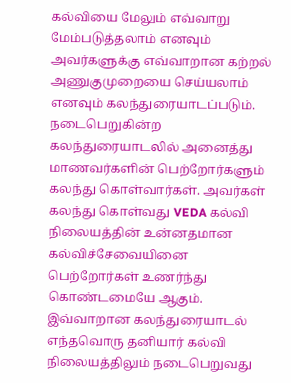கல்வியை மேலும் எவ்வாறு மேம்படுத்தலாம் எனவும் அவர்களுக்கு எவ்வாறான கற்றல் அணுகுமுறையை செய்யலாம் எனவும் கலந்துரையாடப்படும். நடைபெறுகின்ற கலந்துரையாடலில் அனைத்து மாணவர்களின் பெற்றோர்களும் கலந்து கொள்வார்கள். அவர்கள் கலந்து கொள்வது VEDA கல்வி நிலையத்தின் உன்னதமான கல்விச்சேவையினை பெற்றோர்கள் உணர்ந்து கொண்டமையே ஆகும். இவ்வாறான கலந்துரையாடல் எந்தவொரு தனியார் கல்வி நிலையத்திலும் நடைபெறுவது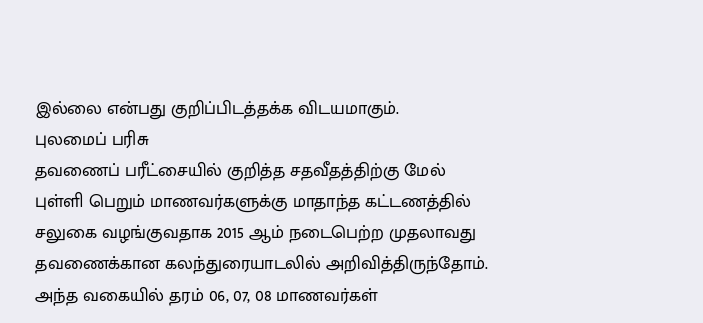இல்லை என்பது குறிப்பிடத்தக்க விடயமாகும்.
புலமைப் பரிசு
தவணைப் பரீட்சையில் குறித்த சதவீதத்திற்கு மேல் புள்ளி பெறும் மாணவர்களுக்கு மாதாந்த கட்டணத்தில் சலுகை வழங்குவதாக 2015 ஆம் நடைபெற்ற முதலாவது தவணைக்கான கலந்துரையாடலில் அறிவித்திருந்தோம். அந்த வகையில் தரம் 06, 07, 08 மாணவர்கள்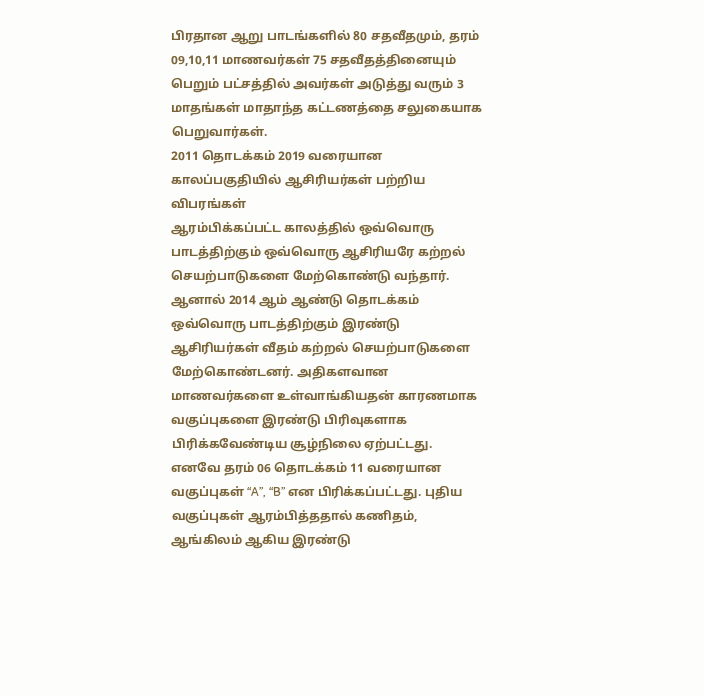பிரதான ஆறு பாடங்களில் 80 சதவீதமும், தரம் 09,10,11 மாணவர்கள் 75 சதவீதத்தினையும் பெறும் பட்சத்தில் அவர்கள் அடுத்து வரும் 3 மாதங்கள் மாதாந்த கட்டணத்தை சலுகையாக பெறுவார்கள்.
2011 தொடக்கம் 2019 வரையான காலப்பகுதியில் ஆசிரியர்கள் பற்றிய விபரங்கள்
ஆரம்பிக்கப்பட்ட காலத்தில் ஒவ்வொரு பாடத்திற்கும் ஒவ்வொரு ஆசிரியரே கற்றல் செயற்பாடுகளை மேற்கொண்டு வந்தார். ஆனால் 2014 ஆம் ஆண்டு தொடக்கம் ஒவ்வொரு பாடத்திற்கும் இரண்டு ஆசிரியர்கள் வீதம் கற்றல் செயற்பாடுகளை மேற்கொண்டனர். அதிகளவான மாணவர்களை உள்வாங்கியதன் காரணமாக வகுப்புகளை இரண்டு பிரிவுகளாக பிரிக்கவேண்டிய சூழ்நிலை ஏற்பட்டது. எனவே தரம் 06 தொடக்கம் 11 வரையான வகுப்புகள் “A”, “B” என பிரிக்கப்பட்டது. புதிய வகுப்புகள் ஆரம்பித்ததால் கணிதம், ஆங்கிலம் ஆகிய இரண்டு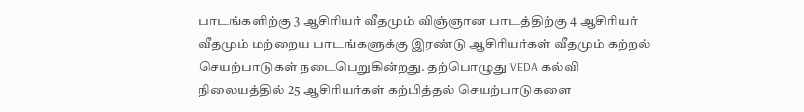பாடங்களிற்கு 3 ஆசிரியர் வீதமும் விஞ்ஞான பாடத்திற்கு 4 ஆசிரியர் வீதமும் மற்றைய பாடங்களுக்கு இரண்டு ஆசிரியர்கள் வீதமும் கற்றல் செயற்பாடுகள் நடைபெறுகின்றது. தற்பொழுது VEDA கல்வி நிலையத்தில் 25 ஆசிரியர்கள் கற்பித்தல் செயற்பாடுகளை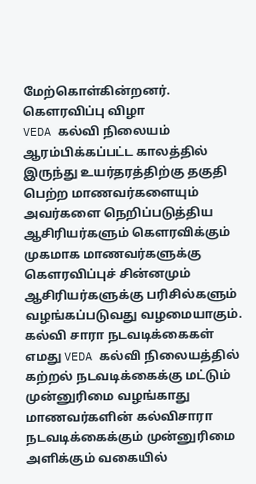மேற்கொள்கின்றனர்.
கௌரவிப்பு விழா
VEDA கல்வி நிலையம் ஆரம்பிக்கப்பட்ட காலத்தில் இருந்து உயர்தரத்திற்கு தகுதி பெற்ற மாணவர்களையும் அவர்களை நெறிப்படுத்திய ஆசிரியர்களும் கௌரவிக்கும் முகமாக மாணவர்களுக்கு கௌரவிப்புச் சின்னமும் ஆசிரியர்களுக்கு பரிசில்களும் வழங்கப்படுவது வழமையாகும்.
கல்வி சாரா நடவடிக்கைகள்
எமது VEDA கல்வி நிலையத்தில் கற்றல் நடவடிக்கைக்கு மட்டும் முன்னுரிமை வழங்காது மாணவர்களின் கல்விசாரா நடவடிக்கைக்கும் முன்னுரிமை அளிக்கும் வகையில்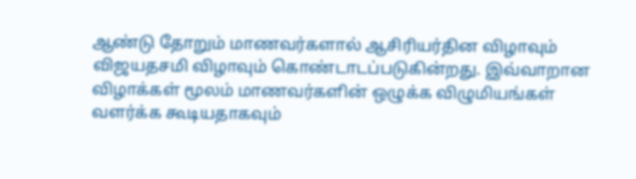ஆண்டு தோறும் மாணவர்களால் ஆசிரியர்தின விழாவும் விஜயதசமி விழாவும் கொண்டாடப்படுகின்றது. இவ்வாறான விழாக்கள் மூலம் மாணவர்களின் ஒழுக்க விழுமியங்கள் வளர்க்க கூடியதாகவும்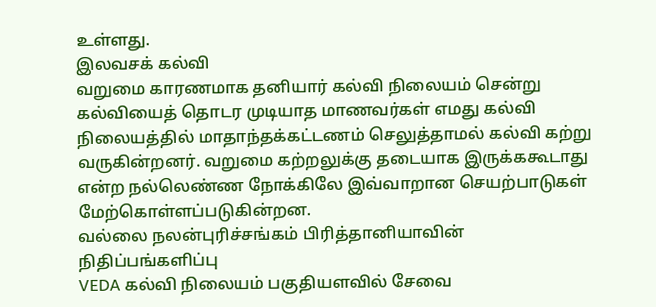உள்ளது.
இலவசக் கல்வி
வறுமை காரணமாக தனியார் கல்வி நிலையம் சென்று கல்வியைத் தொடர முடியாத மாணவர்கள் எமது கல்வி நிலையத்தில் மாதாந்தக்கட்டணம் செலுத்தாமல் கல்வி கற்று வருகின்றனர். வறுமை கற்றலுக்கு தடையாக இருக்ககூடாது என்ற நல்லெண்ண நோக்கிலே இவ்வாறான செயற்பாடுகள் மேற்கொள்ளப்படுகின்றன.
வல்லை நலன்புரிச்சங்கம் பிரித்தானியாவின் நிதிப்பங்களிப்பு
VEDA கல்வி நிலையம் பகுதியளவில் சேவை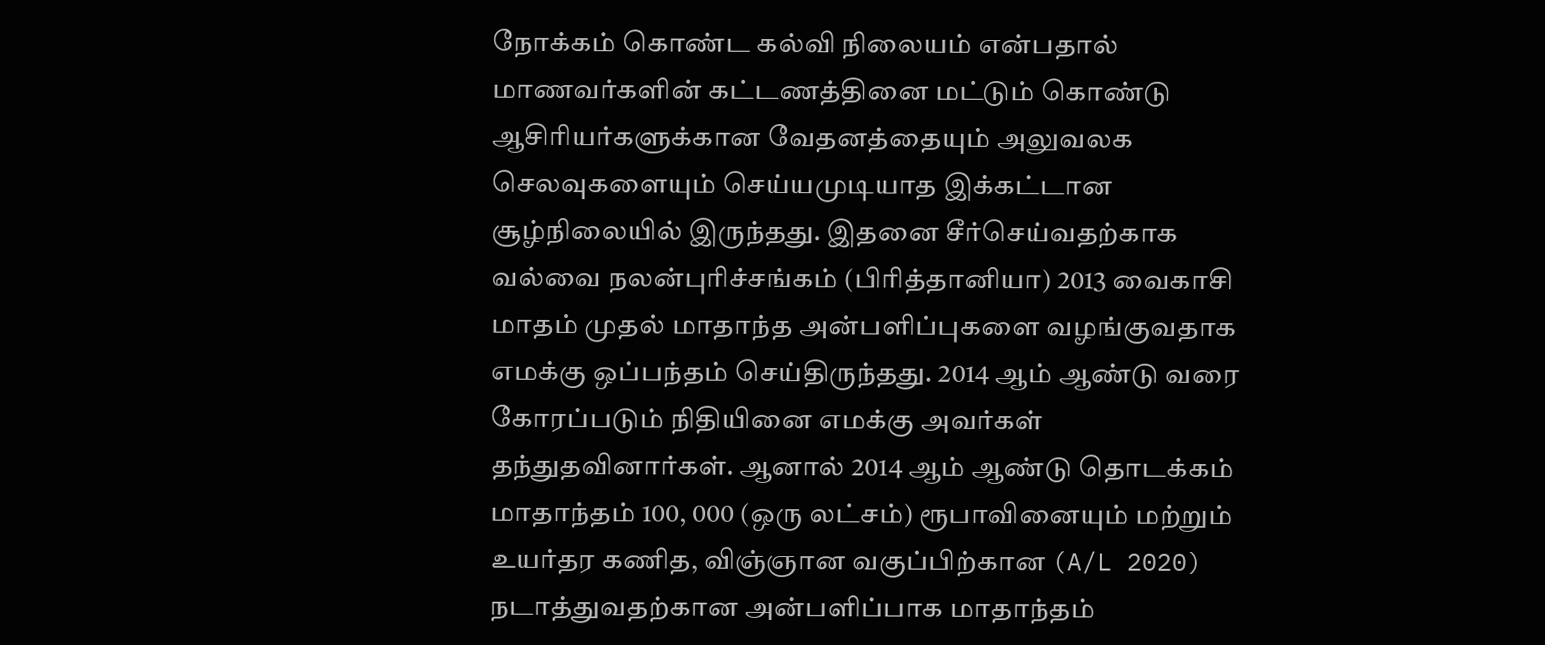நோக்கம் கொண்ட கல்வி நிலையம் என்பதால் மாணவர்களின் கட்டணத்தினை மட்டும் கொண்டு ஆசிரியர்களுக்கான வேதனத்தையும் அலுவலக செலவுகளையும் செய்யமுடியாத இக்கட்டான சூழ்நிலையில் இருந்தது. இதனை சீர்செய்வதற்காக வல்வை நலன்புரிச்சங்கம் (பிரித்தானியா) 2013 வைகாசி மாதம் முதல் மாதாந்த அன்பளிப்புகளை வழங்குவதாக எமக்கு ஒப்பந்தம் செய்திருந்தது. 2014 ஆம் ஆண்டு வரை கோரப்படும் நிதியினை எமக்கு அவர்கள் தந்துதவினார்கள். ஆனால் 2014 ஆம் ஆண்டு தொடக்கம் மாதாந்தம் 100, 000 (ஒரு லட்சம்) ரூபாவினையும் மற்றும் உயர்தர கணித, விஞ்ஞான வகுப்பிற்கான (A/L 2020) நடாத்துவதற்கான அன்பளிப்பாக மாதாந்தம்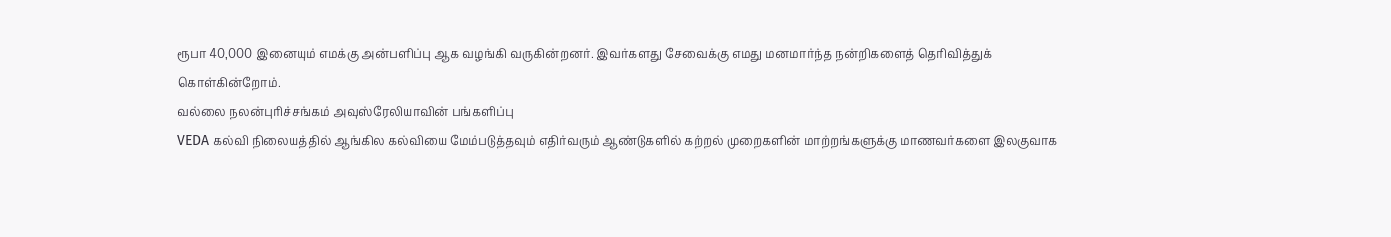ரூபா 40,000 இனையும் எமக்கு அன்பளிப்பு ஆக வழங்கி வருகின்றனர். இவர்களது சேவைக்கு எமது மனமார்ந்த நன்றிகளைத் தெரிவித்துக் கொள்கின்றோம்.
வல்லை நலன்புரிச்சங்கம் அவுஸ்ரேலியாவின் பங்களிப்பு
VEDA கல்வி நிலையத்தில் ஆங்கில கல்வியை மேம்படுத்தவும் எதிர்வரும் ஆண்டுகளில் கற்றல் முறைகளின் மாற்றங்களுக்கு மாணவர்களை இலகுவாக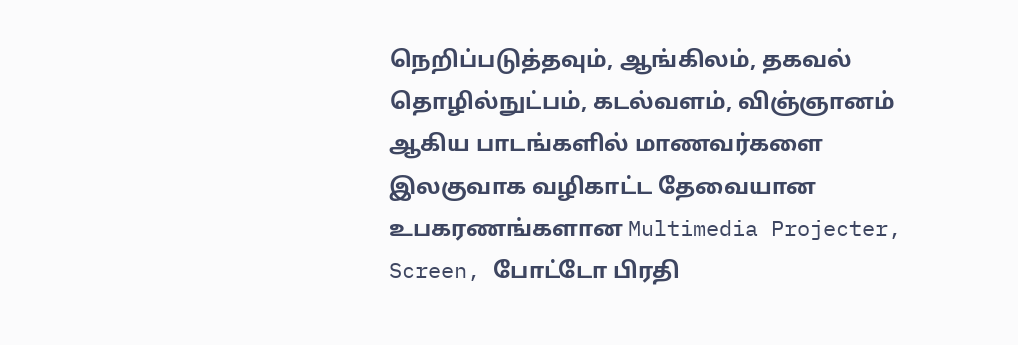நெறிப்படுத்தவும், ஆங்கிலம், தகவல் தொழில்நுட்பம், கடல்வளம், விஞ்ஞானம் ஆகிய பாடங்களில் மாணவர்களை இலகுவாக வழிகாட்ட தேவையான உபகரணங்களான Multimedia Projecter, Screen, போட்டோ பிரதி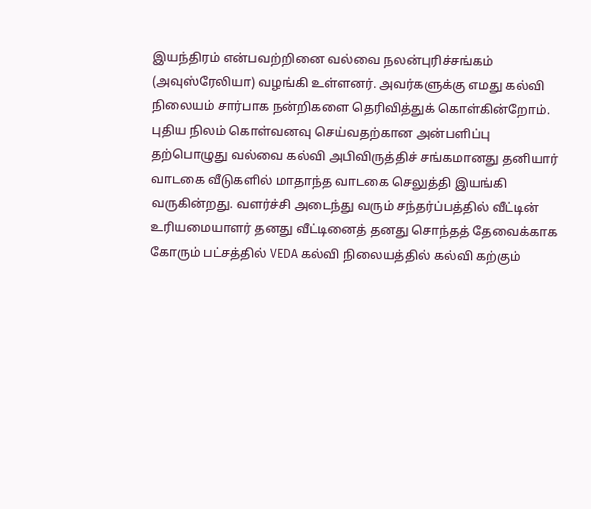இயந்திரம் என்பவற்றினை வல்வை நலன்புரிச்சங்கம் (அவுஸ்ரேலியா) வழங்கி உள்ளனர். அவர்களுக்கு எமது கல்வி நிலையம் சார்பாக நன்றிகளை தெரிவித்துக் கொள்கின்றோம்.
புதிய நிலம் கொள்வனவு செய்வதற்கான அன்பளிப்பு
தற்பொழுது வல்வை கல்வி அபிவிருத்திச் சங்கமானது தனியார் வாடகை வீடுகளில் மாதாந்த வாடகை செலுத்தி இயங்கி வருகின்றது. வளர்ச்சி அடைந்து வரும் சந்தர்ப்பத்தில் வீட்டின் உரியமையாளர் தனது வீட்டினைத் தனது சொந்தத் தேவைக்காக கோரும் பட்சத்தில் VEDA கல்வி நிலையத்தில் கல்வி கற்கும்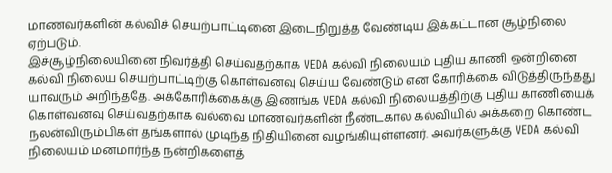மாணவர்களின் கல்விச் செயற்பாட்டினை இடைநிறுத்த வேண்டிய இக்கட்டான சூழ்நிலை ஏற்படும்.
இச்சூழ்நிலையினை நிவர்த்தி செய்வதற்காக VEDA கல்வி நிலையம் புதிய காணி ஒன்றினை கல்வி நிலைய செயற்பாட்டிற்கு கொள்வனவு செய்ய வேண்டும் என கோரிக்கை விடுத்திருந்தது யாவரும் அறிந்ததே. அக்கோரிக்கைக்கு இணங்க VEDA கல்வி நிலையத்திற்கு புதிய காணியைக் கொள்வனவு செய்வதற்காக வல்வை மாணவர்களின் நீண்டகால கல்வியில் அக்கறை கொண்ட நலன்விரும்பிகள் தங்களால் முடிந்த நிதியினை வழங்கியுள்ளனர். அவர்களுக்கு VEDA கல்வி நிலையம் மனமார்ந்த நன்றிகளைத்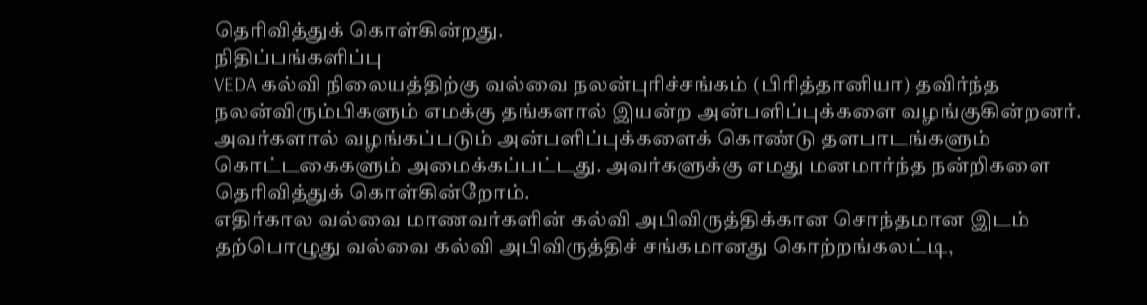தெரிவித்துக் கொள்கின்றது.
நிதிப்பங்களிப்பு
VEDA கல்வி நிலையத்திற்கு வல்வை நலன்புரிச்சங்கம் (பிரித்தானியா) தவிர்ந்த நலன்விரும்பிகளும் எமக்கு தங்களால் இயன்ற அன்பளிப்புக்களை வழங்குகின்றனர். அவர்களால் வழங்கப்படும் அன்பளிப்புக்களைக் கொண்டு தளபாடங்களும் கொட்டகைகளும் அமைக்கப்பட்டது. அவர்களுக்கு எமது மனமார்ந்த நன்றிகளை தெரிவித்துக் கொள்கின்றோம்.
எதிர்கால வல்வை மாணவர்களின் கல்வி அபிவிருத்திக்கான சொந்தமான இடம்
தற்பொழுது வல்வை கல்வி அபிவிருத்திச் சங்கமானது கொற்றங்கலட்டி,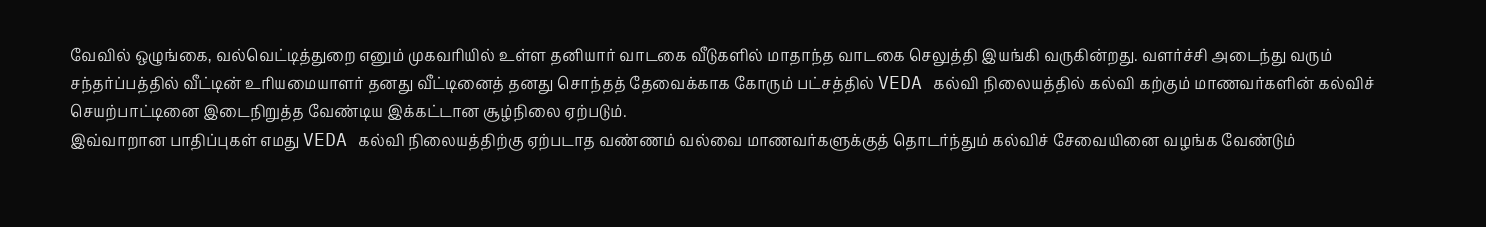வேவில் ஒழுங்கை, வல்வெட்டித்துறை எனும் முகவரியில் உள்ள தனியார் வாடகை வீடுகளில் மாதாந்த வாடகை செலுத்தி இயங்கி வருகின்றது. வளர்ச்சி அடைந்து வரும் சந்தர்ப்பத்தில் வீட்டின் உரியமையாளர் தனது வீட்டினைத் தனது சொந்தத் தேவைக்காக கோரும் பட்சத்தில் VEDA கல்வி நிலையத்தில் கல்வி கற்கும் மாணவர்களின் கல்விச் செயற்பாட்டினை இடைநிறுத்த வேண்டிய இக்கட்டான சூழ்நிலை ஏற்படும்.
இவ்வாறான பாதிப்புகள் எமது VEDA கல்வி நிலையத்திற்கு ஏற்படாத வண்ணம் வல்வை மாணவர்களுக்குத் தொடர்ந்தும் கல்விச் சேவையினை வழங்க வேண்டும்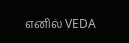எனில் VEDA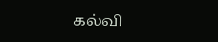கல்வி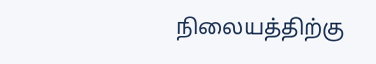நிலையத்திற்கு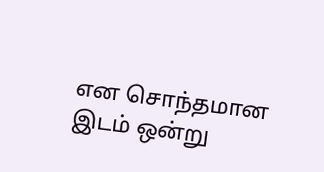என சொந்தமான இடம் ஒன்று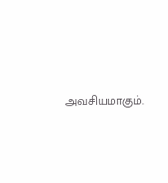அவசியமாகும்.